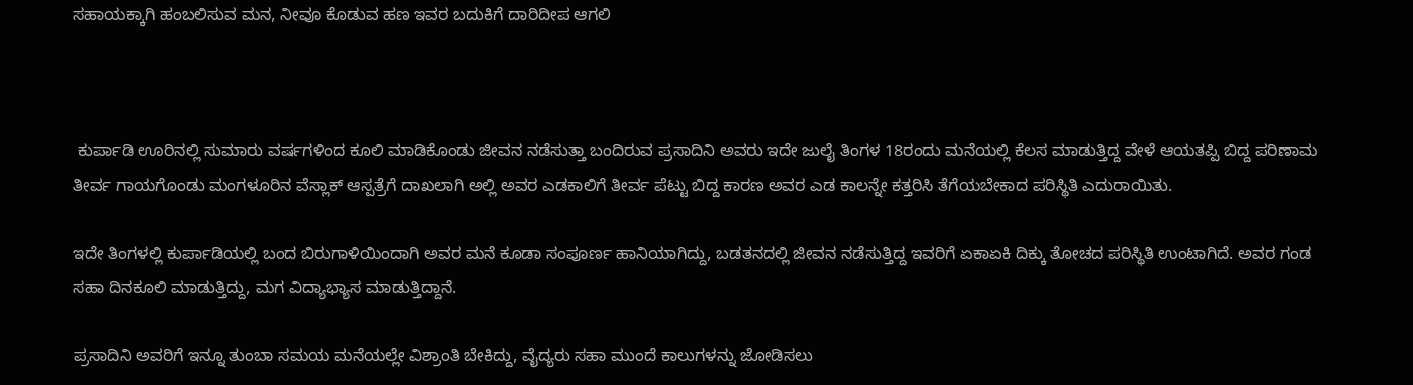ಸಹಾಯಕ್ಕಾಗಿ ಹಂಬಲಿಸುವ ಮನ, ನೀವೂ ಕೊಡುವ ಹಣ ಇವರ ಬದುಕಿಗೆ ದಾರಿದೀಪ ಆಗಲಿ



 ಕುರ್ಪಾಡಿ ಊರಿನಲ್ಲಿ ಸುಮಾರು ವರ್ಷಗಳಿಂದ ಕೂಲಿ ಮಾಡಿಕೊಂಡು ಜೀವನ ನಡೆಸುತ್ತಾ ಬಂದಿರುವ ಪ್ರಸಾದಿನಿ ಅವರು ಇದೇ ಜುಲೈ ತಿಂಗಳ 18ರಂದು ಮನೆಯಲ್ಲಿ ಕೆಲಸ ಮಾಡುತ್ತಿದ್ದ ವೇಳೆ ಆಯತಪ್ಪಿ ಬಿದ್ದ ಪರಿಣಾಮ ತೀರ್ವ ಗಾಯಗೊಂಡು ಮಂಗಳೂರಿನ ವೆಸ್ಲಾಕ್ ಆಸ್ಪತ್ರೆಗೆ ದಾಖಲಾಗಿ ಅಲ್ಲಿ ಅವರ ಎಡಕಾಲಿಗೆ ತೀರ್ವ ಪೆಟ್ಟು ಬಿದ್ದ ಕಾರಣ ಅವರ ಎಡ ಕಾಲನ್ನೇ ಕತ್ತರಿಸಿ ತೆಗೆಯಬೇಕಾದ ಪರಿಸ್ಥಿತಿ ಎದುರಾಯಿತು.

ಇದೇ ತಿಂಗಳಲ್ಲಿ ಕುರ್ಪಾಡಿಯಲ್ಲಿ ಬಂದ ಬಿರುಗಾಳಿಯಿಂದಾಗಿ ಅವರ ಮನೆ ಕೂಡಾ ಸಂಪೂರ್ಣ ಹಾನಿಯಾಗಿದ್ದು, ಬಡತನದಲ್ಲಿ ಜೀವನ ನಡೆಸುತ್ತಿದ್ದ ಇವರಿಗೆ ಏಕಾಏಕಿ ದಿಕ್ಕು ತೋಚದ ಪರಿಸ್ಥಿತಿ ಉಂಟಾಗಿದೆ. ಅವರ ಗಂಡ ಸಹಾ ದಿನಕೂಲಿ ಮಾಡುತ್ತಿದ್ದು, ಮಗ ವಿದ್ಯಾಭ್ಯಾಸ ಮಾಡುತ್ತಿದ್ದಾನೆ.

ಪ್ರಸಾದಿನಿ ಅವರಿಗೆ ಇನ್ನೂ ತುಂಬಾ ಸಮಯ ಮನೆಯಲ್ಲೇ ವಿಶ್ರಾಂತಿ ಬೇಕಿದ್ದು, ವೈದ್ಯರು ಸಹಾ ಮುಂದೆ ಕಾಲುಗಳನ್ನು ಜೋಡಿಸಲು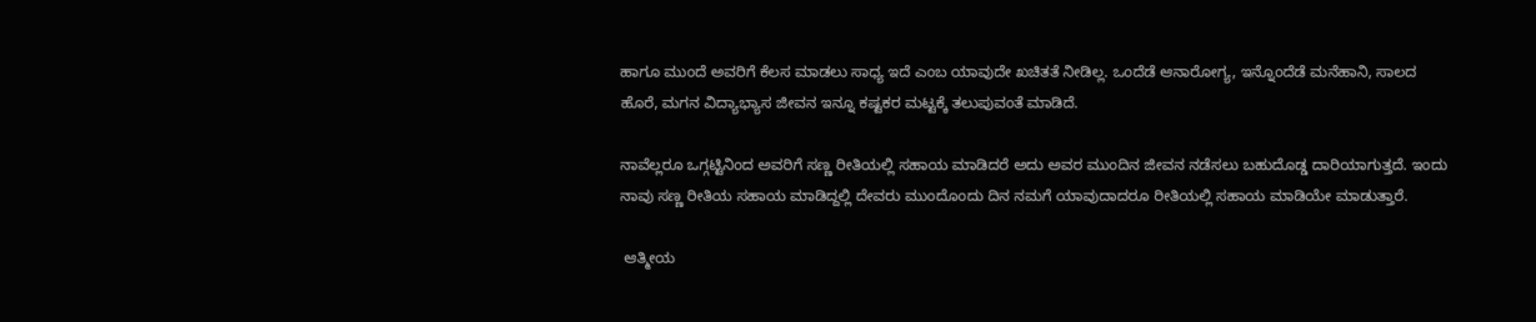ಹಾಗೂ ಮುಂದೆ ಅವರಿಗೆ ಕೆಲಸ ಮಾಡಲು ಸಾಧ್ಯ ಇದೆ ಎಂಬ ಯಾವುದೇ ಖಚಿತತೆ ನೀಡಿಲ್ಲ. ಒಂದೆಡೆ ಆನಾರೋಗ್ಯ, ಇನ್ನೊಂದೆಡೆ ಮನೆಹಾನಿ, ಸಾಲದ ಹೊರೆ, ಮಗನ ವಿದ್ಯಾಭ್ಯಾಸ ಜೀವನ ಇನ್ನೂ ಕಷ್ಟಕರ ಮಟ್ಟಕ್ಕೆ ತಲುಪುವಂತೆ ಮಾಡಿದೆ.

ನಾವೆಲ್ಲರೂ ಒಗ್ಗಟ್ಟಿನಿಂದ ಅವರಿಗೆ ಸಣ್ಣ ರೀತಿಯಲ್ಲಿ ಸಹಾಯ ಮಾಡಿದರೆ ಅದು ಅವರ ಮುಂದಿನ ಜೀವನ ನಡೆಸಲು ಬಹುದೊಡ್ಡ ದಾರಿಯಾಗುತ್ತದೆ. ಇಂದು ನಾವು ಸಣ್ಣ ರೀತಿಯ ಸಹಾಯ ಮಾಡಿದ್ದಲ್ಲಿ ದೇವರು ಮುಂದೊಂದು ದಿನ ನಮಗೆ ಯಾವುದಾದರೂ ರೀತಿಯಲ್ಲಿ ಸಹಾಯ ಮಾಡಿಯೇ ಮಾಡುತ್ತಾರೆ.

 ಆತ್ಮೀಯ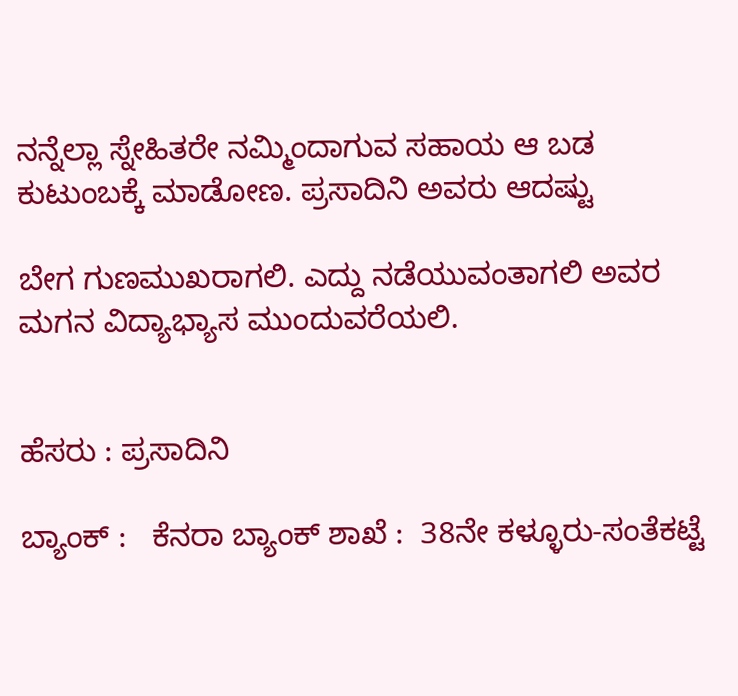ನನ್ನೆಲ್ಲಾ ಸ್ನೇಹಿತರೇ ನಮ್ಮಿಂದಾಗುವ ಸಹಾಯ ಆ ಬಡ ಕುಟುಂಬಕ್ಕೆ ಮಾಡೋಣ. ಪ್ರಸಾದಿನಿ ಅವರು ಆದಷ್ಟು

ಬೇಗ ಗುಣಮುಖರಾಗಲಿ. ಎದ್ದು ನಡೆಯುವಂತಾಗಲಿ ಅವರ ಮಗನ ವಿದ್ಯಾಭ್ಯಾಸ ಮುಂದುವರೆಯಲಿ.


ಹೆಸರು : ಪ್ರಸಾದಿನಿ

ಬ್ಯಾಂಕ್ :   ಕೆನರಾ ಬ್ಯಾಂಕ್ ಶಾಖೆ :  38ನೇ ಕಳ್ಳೂರು-ಸಂತೆಕಟ್ಟೆ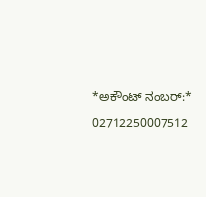*ಅಕೌಂಟ್ ನಂಬರ್:*

02712250007512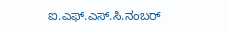ಐ.ಎಫ್.ಎಸ್.ಸಿ.ನಂಬರ್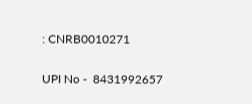: CNRB0010271

UPI No -  8431992657